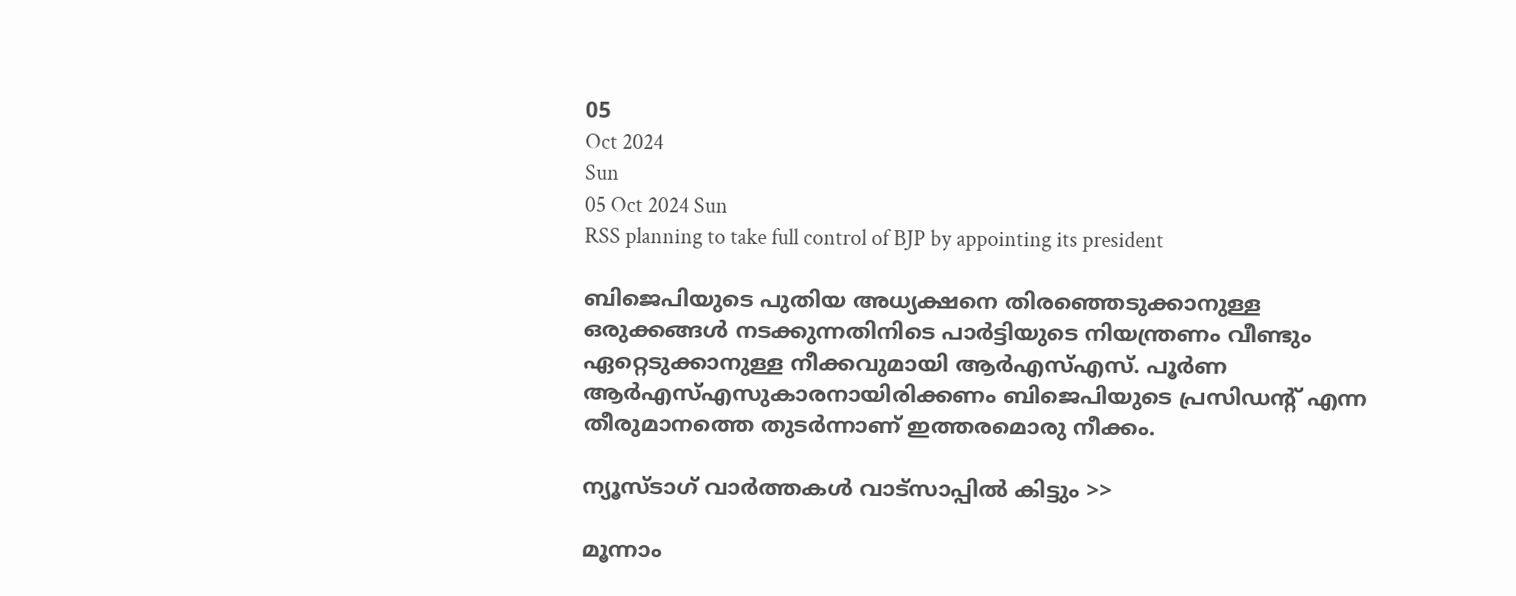05
Oct 2024
Sun
05 Oct 2024 Sun
RSS planning to take full control of BJP by appointing its president

ബിജെപിയുടെ പുതിയ അധ്യക്ഷനെ തിരഞ്ഞെടുക്കാനുള്ള ഒരുക്കങ്ങള്‍ നടക്കുന്നതിനിടെ പാര്‍ട്ടിയുടെ നിയന്ത്രണം വീണ്ടും ഏറ്റെടുക്കാനുള്ള നീക്കവുമായി ആര്‍എസ്എസ്. പൂര്‍ണ ആര്‍എസ്എസുകാരനായിരിക്കണം ബിജെപിയുടെ പ്രസിഡന്റ് എന്ന തീരുമാനത്തെ തുടര്‍ന്നാണ് ഇത്തരമൊരു നീക്കം.

ന്യൂസ്ടാഗ് വാര്‍ത്തകള്‍ വാട്‌സാപ്പില്‍ കിട്ടും >>

മൂന്നാം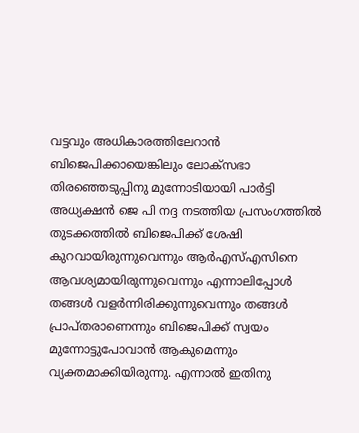വട്ടവും അധികാരത്തിലേറാന്‍ ബിജെപിക്കായെങ്കിലും ലോക്‌സഭാ തിരഞ്ഞെടുപ്പിനു മുന്നോടിയായി പാര്‍ട്ടി അധ്യക്ഷന്‍ ജെ പി നദ്ദ നടത്തിയ പ്രസംഗത്തില്‍ തുടക്കത്തില്‍ ബിജെപിക്ക് ശേഷി കുറവായിരുന്നുവെന്നും ആര്‍എസ്എസിനെ ആവശ്യമായിരുന്നുവെന്നും എന്നാലിപ്പോള്‍ തങ്ങള്‍ വളര്‍ന്നിരിക്കുന്നുവെന്നും തങ്ങള്‍ പ്രാപ്തരാണെന്നും ബിജെപിക്ക് സ്വയം മുന്നോട്ടുപോവാന്‍ ആകുമെന്നും വ്യക്തമാക്കിയിരുന്നു. എന്നാല്‍ ഇതിനു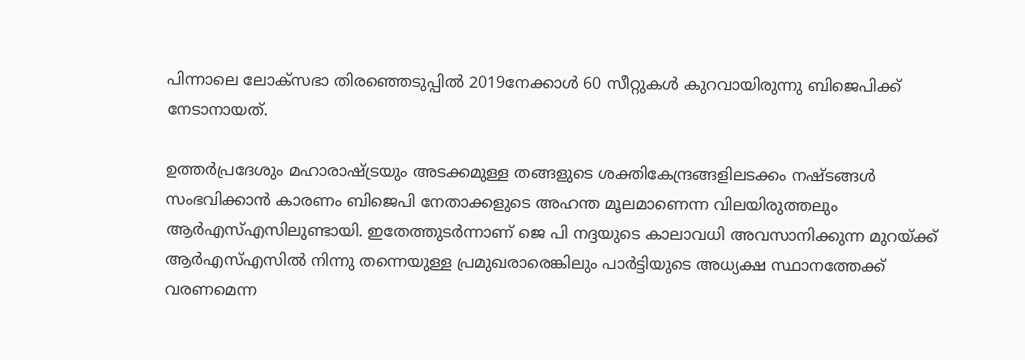പിന്നാലെ ലോക്‌സഭാ തിരഞ്ഞെടുപ്പില്‍ 2019നേക്കാള്‍ 60 സീറ്റുകള്‍ കുറവായിരുന്നു ബിജെപിക്ക് നേടാനായത്.

ഉത്തര്‍പ്രദേശും മഹാരാഷ്ട്രയും അടക്കമുള്ള തങ്ങളുടെ ശക്തികേന്ദ്രങ്ങളിലടക്കം നഷ്ടങ്ങള്‍ സംഭവിക്കാന്‍ കാരണം ബിജെപി നേതാക്കളുടെ അഹന്ത മൂലമാണെന്ന വിലയിരുത്തലും ആര്‍എസ്എസിലുണ്ടായി. ഇതേത്തുടര്‍ന്നാണ് ജെ പി നദ്ദയുടെ കാലാവധി അവസാനിക്കുന്ന മുറയ്ക്ക് ആര്‍എസ്എസില്‍ നിന്നു തന്നെയുള്ള പ്രമുഖരാരെങ്കിലും പാര്‍ട്ടിയുടെ അധ്യക്ഷ സ്ഥാനത്തേക്ക് വരണമെന്ന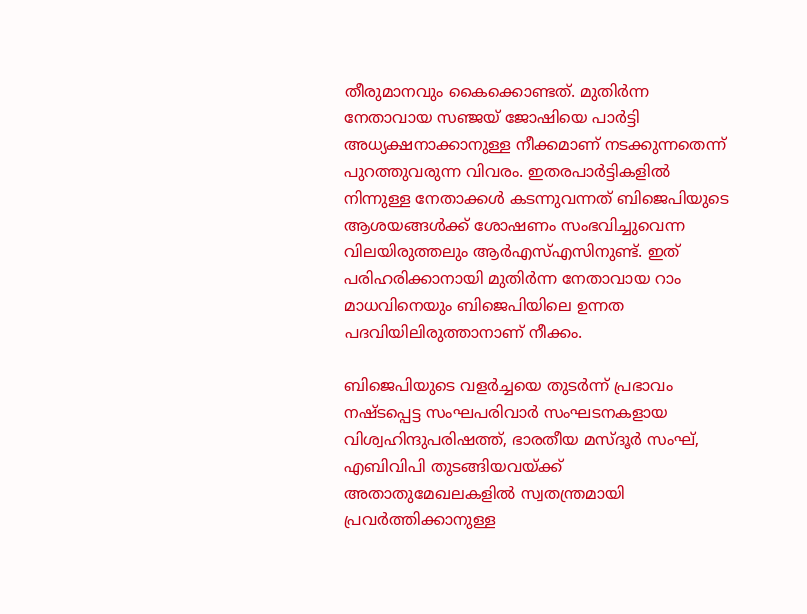തീരുമാനവും കൈക്കൊണ്ടത്. മുതിര്‍ന്ന നേതാവായ സഞ്ജയ് ജോഷിയെ പാര്‍ട്ടി അധ്യക്ഷനാക്കാനുള്ള നീക്കമാണ് നടക്കുന്നതെന്ന് പുറത്തുവരുന്ന വിവരം. ഇതരപാര്‍ട്ടികളില്‍ നിന്നുള്ള നേതാക്കള്‍ കടന്നുവന്നത് ബിജെപിയുടെ ആശയങ്ങള്‍ക്ക് ശോഷണം സംഭവിച്ചുവെന്ന വിലയിരുത്തലും ആര്‍എസ്എസിനുണ്ട്. ഇത് പരിഹരിക്കാനായി മുതിര്‍ന്ന നേതാവായ റാം മാധവിനെയും ബിജെപിയിലെ ഉന്നത പദവിയിലിരുത്താനാണ് നീക്കം.

ബിജെപിയുടെ വളര്‍ച്ചയെ തുടര്‍ന്ന് പ്രഭാവം നഷ്ടപ്പെട്ട സംഘപരിവാര്‍ സംഘടനകളായ വിശ്വഹിന്ദുപരിഷത്ത്, ഭാരതീയ മസ്ദൂര്‍ സംഘ്, എബിവിപി തുടങ്ങിയവയ്ക്ക് അതാതുമേഖലകളില്‍ സ്വതന്ത്രമായി പ്രവര്‍ത്തിക്കാനുള്ള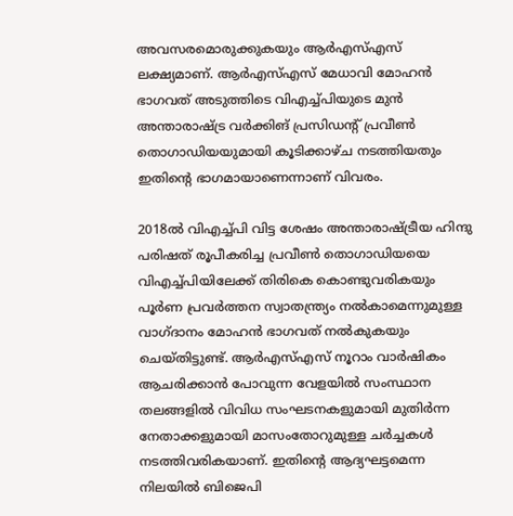അവസരമൊരുക്കുകയും ആര്‍എസ്എസ് ലക്ഷ്യമാണ്. ആര്‍എസ്എസ് മേധാവി മോഹന്‍ ഭാഗവത് അടുത്തിടെ വിഎച്ച്പിയുടെ മുന്‍ അന്താരാഷ്ട്ര വര്‍ക്കിങ് പ്രസിഡന്റ് പ്രവീണ്‍ തൊഗാഡിയയുമായി കൂടിക്കാഴ്ച നടത്തിയതും ഇതിന്റെ ഭാഗമായാണെന്നാണ് വിവരം.

2018ല്‍ വിഎച്ച്പി വിട്ട ശേഷം അന്താരാഷ്ട്രീയ ഹിന്ദു പരിഷത് രൂപീകരിച്ച പ്രവീണ്‍ തൊഗാഡിയയെ വിഎച്ച്പിയിലേക്ക് തിരികെ കൊണ്ടുവരികയും പൂര്‍ണ പ്രവര്‍ത്തന സ്വാതന്ത്ര്യം നല്‍കാമെന്നുമുള്ള വാഗ്ദാനം മോഹന്‍ ഭാഗവത് നല്‍കുകയും ചെയ്തിട്ടുണ്ട്. ആര്‍എസ്എസ് നൂറാം വാര്‍ഷികം ആചരിക്കാന്‍ പോവുന്ന വേളയില്‍ സംസ്ഥാന തലങ്ങളില്‍ വിവിധ സംഘടനകളുമായി മുതിര്‍ന്ന നേതാക്കളുമായി മാസംതോറുമുള്ള ചര്‍ച്ചകള്‍ നടത്തിവരികയാണ്. ഇതിന്റെ ആദ്യഘട്ടമെന്ന നിലയില്‍ ബിജെപി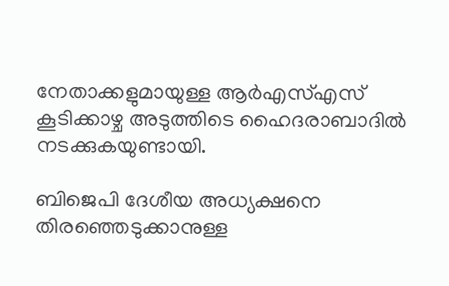നേതാക്കളുമായുള്ള ആര്‍എസ്എസ് കൂടിക്കാഴ്ച അടുത്തിടെ ഹൈദരാബാദില്‍ നടക്കുകയുണ്ടായി.

ബിജെപി ദേശീയ അധ്യക്ഷനെ തിരഞ്ഞെടുക്കാനുള്ള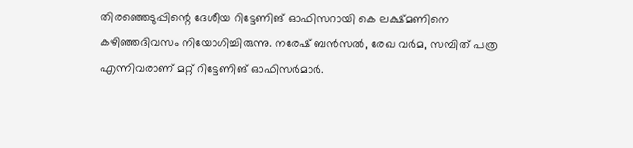തിരഞ്ഞെടുപ്പിന്റെ ദേശീയ റിട്ടേണിങ് ഓഫിസറായി കെ ലക്ഷ്മണിനെ കഴിഞ്ഞദിവസം നിയോഗിച്ചിരുന്നു. നരേഷ് ബന്‍സല്‍, രേഖ വര്‍മ, സമ്പിത് പത്ര എന്നിവരാണ് മറ്റ് റിട്ടേണിങ് ഓഫിസര്‍മാര്‍.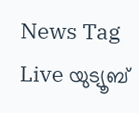News Tag Live യുട്യൂബ്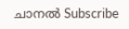ചാനല്‍ Subscribe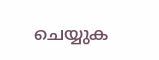ചെയ്യുക